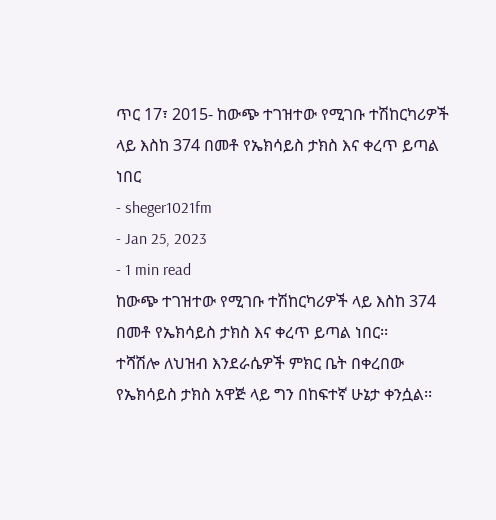ጥር 17፣ 2015- ከውጭ ተገዝተው የሚገቡ ተሽከርካሪዎች ላይ እስከ 374 በመቶ የኤክሳይስ ታክስ እና ቀረጥ ይጣል ነበር
- sheger1021fm
- Jan 25, 2023
- 1 min read
ከውጭ ተገዝተው የሚገቡ ተሽከርካሪዎች ላይ እስከ 374 በመቶ የኤክሳይስ ታክስ እና ቀረጥ ይጣል ነበር፡፡
ተሻሽሎ ለህዝብ እንደራሴዎች ምክር ቤት በቀረበው የኤክሳይስ ታክስ አዋጅ ላይ ግን በከፍተኛ ሁኔታ ቀንሷል፡፡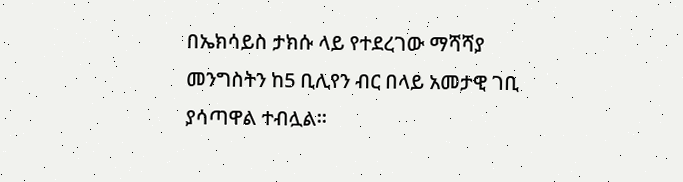በኤክሳይስ ታክሱ ላይ የተደረገው ማሻሻያ መንግስትን ከ5 ቢሊየን ብር በላይ አመታዊ ገቢ ያሳጣዋል ተብሏል፡፡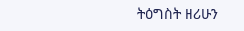ትዕግስት ዘሪሁን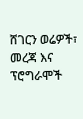ሸገርን ወሬዎች፣ መረጃ እና ፕሮግራሞች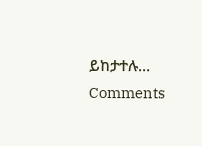ይከታተሉ…
Comments